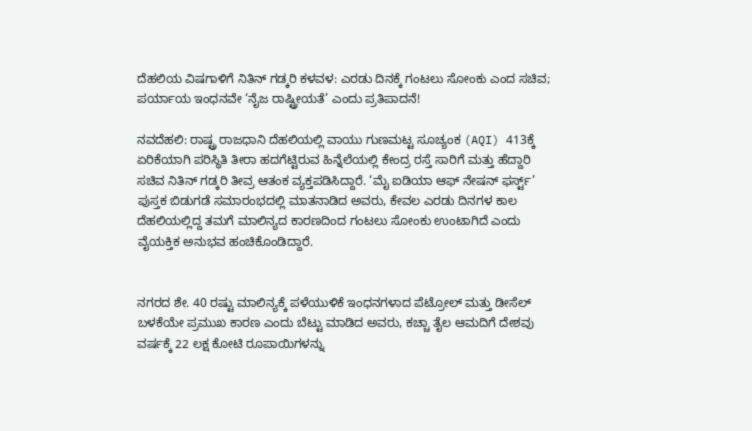ದೆಹಲಿಯ ವಿಷಗಾಳಿಗೆ ನಿತಿನ್ ಗಡ್ಕರಿ ಕಳವಳ: ಎರಡು ದಿನಕ್ಕೆ ಗಂಟಲು ಸೋಂಕು ಎಂದ ಸಚಿವ; ಪರ್ಯಾಯ ಇಂಧನವೇ ‘ನೈಜ ರಾಷ್ಟ್ರೀಯತೆ’ ಎಂದು ಪ್ರತಿಪಾದನೆ!

ನವದೆಹಲಿ: ರಾಷ್ಟ್ರ ರಾಜಧಾನಿ ದೆಹಲಿಯಲ್ಲಿ ವಾಯು ಗುಣಮಟ್ಟ ಸೂಚ್ಯಂಕ (AQI) 413ಕ್ಕೆ ಏರಿಕೆಯಾಗಿ ಪರಿಸ್ಥಿತಿ ತೀರಾ ಹದಗೆಟ್ಟಿರುವ ಹಿನ್ನೆಲೆಯಲ್ಲಿ ಕೇಂದ್ರ ರಸ್ತೆ ಸಾರಿಗೆ ಮತ್ತು ಹೆದ್ದಾರಿ ಸಚಿವ ನಿತಿನ್ ಗಡ್ಕರಿ ತೀವ್ರ ಆತಂಕ ವ್ಯಕ್ತಪಡಿಸಿದ್ದಾರೆ. ‘ಮೈ ಐಡಿಯಾ ಆಫ್ ನೇಷನ್ ಫರ್ಸ್ಟ್’ ಪುಸ್ತಕ ಬಿಡುಗಡೆ ಸಮಾರಂಭದಲ್ಲಿ ಮಾತನಾಡಿದ ಅವರು, ಕೇವಲ ಎರಡು ದಿನಗಳ ಕಾಲ ದೆಹಲಿಯಲ್ಲಿದ್ದ ತಮಗೆ ಮಾಲಿನ್ಯದ ಕಾರಣದಿಂದ ಗಂಟಲು ಸೋಂಕು ಉಂಟಾಗಿದೆ ಎಂದು ವೈಯಕ್ತಿಕ ಅನುಭವ ಹಂಚಿಕೊಂಡಿದ್ದಾರೆ.


ನಗರದ ಶೇ. 40 ರಷ್ಟು ಮಾಲಿನ್ಯಕ್ಕೆ ಪಳೆಯುಳಿಕೆ ಇಂಧನಗಳಾದ ಪೆಟ್ರೋಲ್ ಮತ್ತು ಡೀಸೆಲ್ ಬಳಕೆಯೇ ಪ್ರಮುಖ ಕಾರಣ ಎಂದು ಬೆಟ್ಟು ಮಾಡಿದ ಅವರು, ಕಚ್ಚಾ ತೈಲ ಆಮದಿಗೆ ದೇಶವು ವರ್ಷಕ್ಕೆ 22 ಲಕ್ಷ ಕೋಟಿ ರೂಪಾಯಿಗಳನ್ನು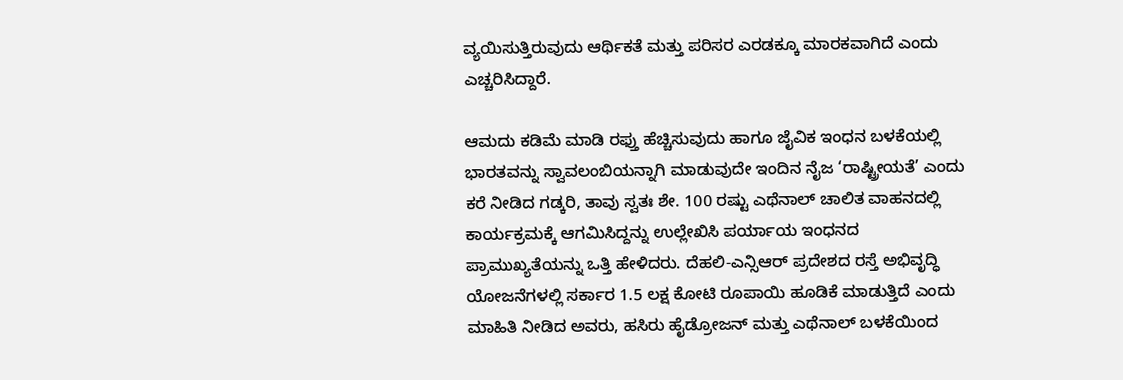ವ್ಯಯಿಸುತ್ತಿರುವುದು ಆರ್ಥಿಕತೆ ಮತ್ತು ಪರಿಸರ ಎರಡಕ್ಕೂ ಮಾರಕವಾಗಿದೆ ಎಂದು ಎಚ್ಚರಿಸಿದ್ದಾರೆ.

ಆಮದು ಕಡಿಮೆ ಮಾಡಿ ರಫ್ತು ಹೆಚ್ಚಿಸುವುದು ಹಾಗೂ ಜೈವಿಕ ಇಂಧನ ಬಳಕೆಯಲ್ಲಿ ಭಾರತವನ್ನು ಸ್ವಾವಲಂಬಿಯನ್ನಾಗಿ ಮಾಡುವುದೇ ಇಂದಿನ ನೈಜ ‘ರಾಷ್ಟ್ರೀಯತೆ’ ಎಂದು ಕರೆ ನೀಡಿದ ಗಡ್ಕರಿ, ತಾವು ಸ್ವತಃ ಶೇ. 100 ರಷ್ಟು ಎಥೆನಾಲ್ ಚಾಲಿತ ವಾಹನದಲ್ಲಿ ಕಾರ್ಯಕ್ರಮಕ್ಕೆ ಆಗಮಿಸಿದ್ದನ್ನು ಉಲ್ಲೇಖಿಸಿ ಪರ್ಯಾಯ ಇಂಧನದ ಪ್ರಾಮುಖ್ಯತೆಯನ್ನು ಒತ್ತಿ ಹೇಳಿದರು. ದೆಹಲಿ-ಎನ್ಸಿಆರ್ ಪ್ರದೇಶದ ರಸ್ತೆ ಅಭಿವೃದ್ಧಿ ಯೋಜನೆಗಳಲ್ಲಿ ಸರ್ಕಾರ 1.5 ಲಕ್ಷ ಕೋಟಿ ರೂಪಾಯಿ ಹೂಡಿಕೆ ಮಾಡುತ್ತಿದೆ ಎಂದು ಮಾಹಿತಿ ನೀಡಿದ ಅವರು, ಹಸಿರು ಹೈಡ್ರೋಜನ್ ಮತ್ತು ಎಥೆನಾಲ್ ಬಳಕೆಯಿಂದ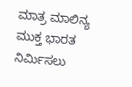ಮಾತ್ರ ಮಾಲಿನ್ಯ ಮುಕ್ತ ಭಾರತ ನಿರ್ಮಿಸಲು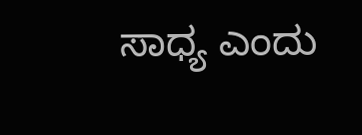ಸಾಧ್ಯ ಎಂದು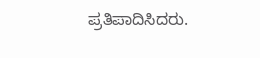ಪ್ರತಿಪಾದಿಸಿದರು.